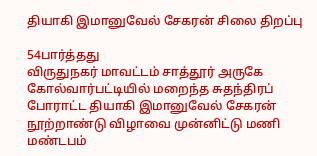தியாகி இமானுவேல் சேகரன் சிலை திறப்பு

54பார்த்தது
விருதுநகர் மாவட்டம் சாத்தூர் அருகே கோல்வார்பட்டியில் மறைந்த சுதந்திரப் போராட்ட தியாகி இமானுவேல் சேகரன் நூற்றாண்டு விழாவை முன்னிட்டு மணி மண்டபம்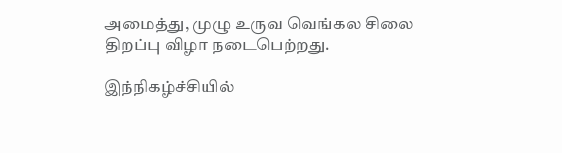அமைத்து, முழு உருவ வெங்கல சிலை திறப்பு விழா நடைபெற்றது.

இந்நிகழ்ச்சியில்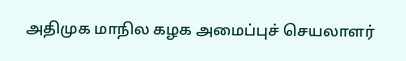அதிமுக மாநில கழக அமைப்புச் செயலாளர்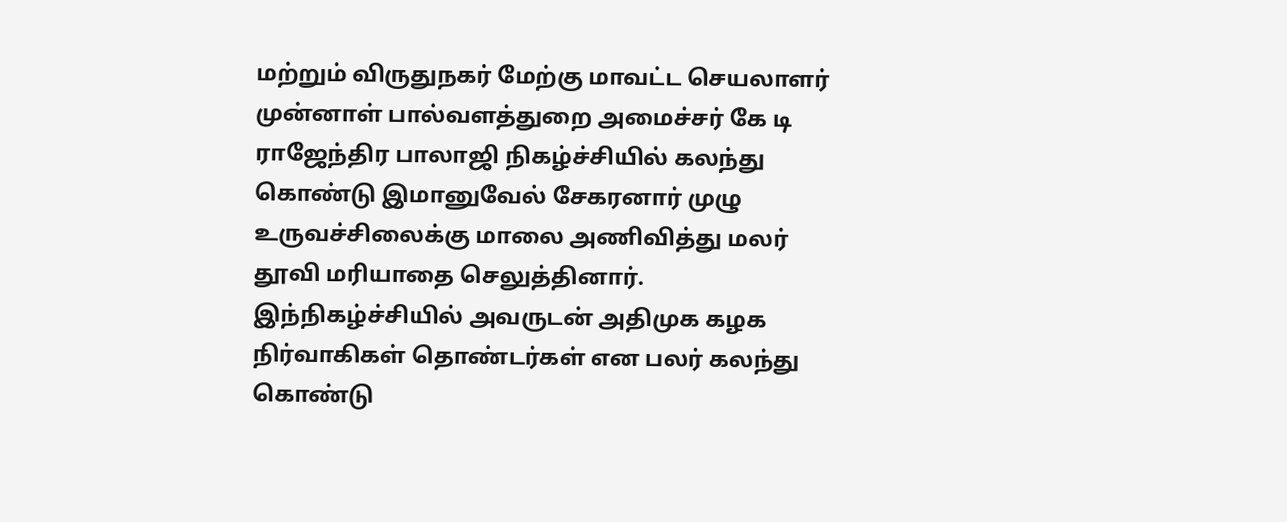மற்றும் விருதுநகர் மேற்கு மாவட்ட செயலாளர் முன்னாள் பால்வளத்துறை அமைச்சர் கே டி ராஜேந்திர பாலாஜி நிகழ்ச்சியில் கலந்து கொண்டு இமானுவேல் சேகரனார் முழு உருவச்சிலைக்கு மாலை அணிவித்து மலர் தூவி மரியாதை செலுத்தினார். இந்நிகழ்ச்சியில் அவருடன் அதிமுக கழக நிர்வாகிகள் தொண்டர்கள் என பலர் கலந்து கொண்டு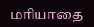மரியாதை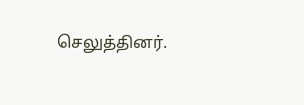செலுத்தினர்.